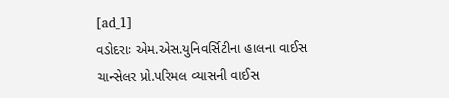[ad_1]
વડોદરાઃ એમ.એસ.યુનિવર્સિટીના હાલના વાઈસ ચાન્સેલર પ્રો.પરિમલ વ્યાસની વાઈસ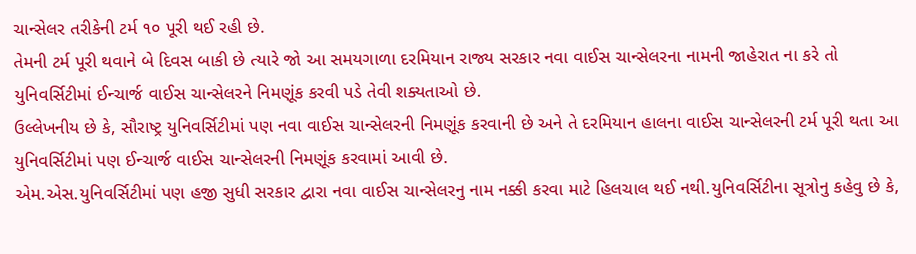ચાન્સેલર તરીકેની ટર્મ ૧૦ પૂરી થઈ રહી છે.
તેમની ટર્મ પૂરી થવાને બે દિવસ બાકી છે ત્યારે જો આ સમયગાળા દરમિયાન રાજ્ય સરકાર નવા વાઈસ ચાન્સેલરના નામની જાહેરાત ના કરે તો યુનિવર્સિટીમાં ઈન્ચાર્જ વાઈસ ચાન્સેલરને નિમણૂંક કરવી પડે તેવી શક્યતાઓ છે.
ઉલ્લેખનીય છે કે, સૌરાષ્ટ્ર યુનિવર્સિટીમાં પણ નવા વાઈસ ચાન્સેલરની નિમણૂંક કરવાની છે અને તે દરમિયાન હાલના વાઈસ ચાન્સેલરની ટર્મ પૂરી થતા આ યુનિવર્સિટીમાં પણ ઈન્ચાર્જ વાઈસ ચાન્સેલરની નિમણૂંક કરવામાં આવી છે.
એમ.એસ.યુનિવર્સિટીમાં પણ હજી સુધી સરકાર દ્વારા નવા વાઈસ ચાન્સેલરનુ નામ નક્કી કરવા માટે હિલચાલ થઈ નથી.યુનિવર્સિટીના સૂત્રોનુ કહેવુ છે કે,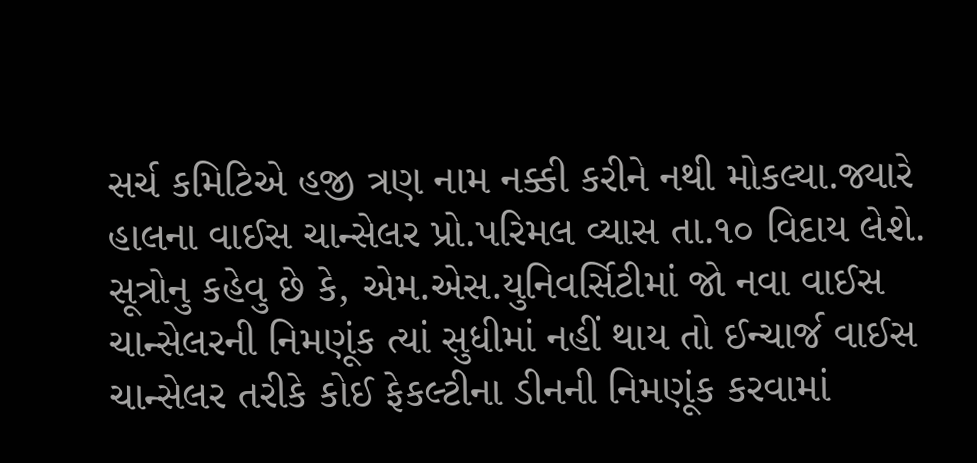સર્ચ કમિટિએ હજી ત્રણ નામ નક્કી કરીને નથી મોકલ્યા.જ્યારે હાલના વાઈસ ચાન્સેલર પ્રો.પરિમલ વ્યાસ તા.૧૦ વિદાય લેશે.
સૂત્રોનુ કહેવુ છે કે, એમ.એસ.યુનિવર્સિટીમાં જો નવા વાઈસ ચાન્સેલરની નિમણૂંક ત્યાં સુધીમાં નહીં થાય તો ઈન્ચાર્જ વાઈસ ચાન્સેલર તરીકે કોઈ ફેકલ્ટીના ડીનની નિમણૂંક કરવામાં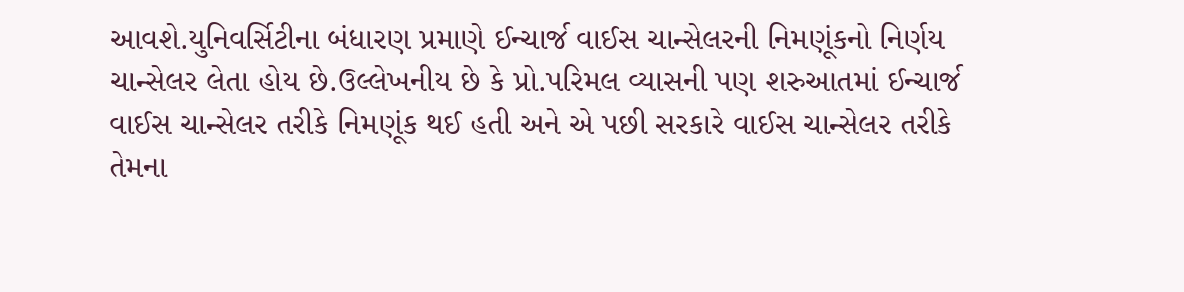આવશે.યુનિવર્સિટીના બંધારણ પ્રમાણે ઈન્ચાર્જ વાઈસ ચાન્સેલરની નિમણૂંકનો નિર્ણય ચાન્સેલર લેતા હોય છે.ઉલ્લેખનીય છે કે પ્રો.પરિમલ વ્યાસની પણ શરુઆતમાં ઈન્ચાર્જ વાઈસ ચાન્સેલર તરીકે નિમણૂંક થઈ હતી અને એ પછી સરકારે વાઈસ ચાન્સેલર તરીકે તેમના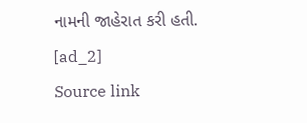નામની જાહેરાત કરી હતી.
[ad_2]
Source link